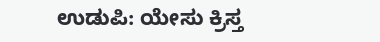ಉಡುಪಿ: ಯೇಸು ಕ್ರಿಸ್ತ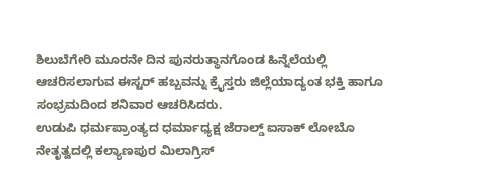ಶಿಲುಬೆಗೇರಿ ಮೂರನೇ ದಿನ ಪುನರುತ್ಥಾನಗೊಂಡ ಹಿನ್ನೆಲೆಯಲ್ಲಿ ಆಚರಿಸಲಾಗುವ ಈಸ್ಟರ್ ಹಬ್ಬವನ್ನು ಕ್ರೈಸ್ತರು ಜಿಲ್ಲೆಯಾದ್ಯಂತ ಭಕ್ತಿ ಹಾಗೂ ಸಂಭ್ರಮದಿಂದ ಶನಿವಾರ ಆಚರಿಸಿದರು.
ಉಡುಪಿ ಧರ್ಮಪ್ರಾಂತ್ಯದ ಧರ್ಮಾಧ್ಯಕ್ಷ ಜೆರಾಲ್ಡ್ ಐಸಾಕ್ ಲೋಬೊ ನೇತೃತ್ವದಲ್ಲಿ ಕಲ್ಯಾಣಪುರ ಮಿಲಾಗ್ರಿಸ್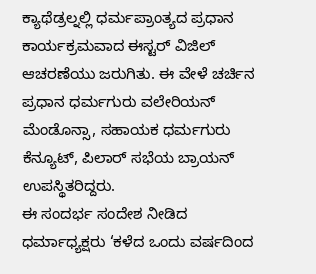ಕ್ಯಾಥೆಡ್ರಲ್ನಲ್ಲಿ ಧರ್ಮಪ್ರಾಂತ್ಯದ ಪ್ರಧಾನ ಕಾರ್ಯಕ್ರಮವಾದ ಈಸ್ಟರ್ ವಿಜಿಲ್ ಆಚರಣೆಯು ಜರುಗಿತು. ಈ ವೇಳೆ ಚರ್ಚಿನ ಪ್ರಧಾನ ಧರ್ಮಗುರು ವಲೇರಿಯನ್ ಮೆಂಡೊನ್ಸಾ, ಸಹಾಯಕ ಧರ್ಮಗುರು ಕೆನ್ಯೂಟ್, ಪಿಲಾರ್ ಸಭೆಯ ಬ್ರಾಯನ್ ಉಪಸ್ಥಿತರಿದ್ದರು.
ಈ ಸಂದರ್ಭ ಸಂದೇಶ ನೀಡಿದ ಧರ್ಮಾಧ್ಯಕ್ಷರು ‘ಕಳೆದ ಒಂದು ವರ್ಷದಿಂದ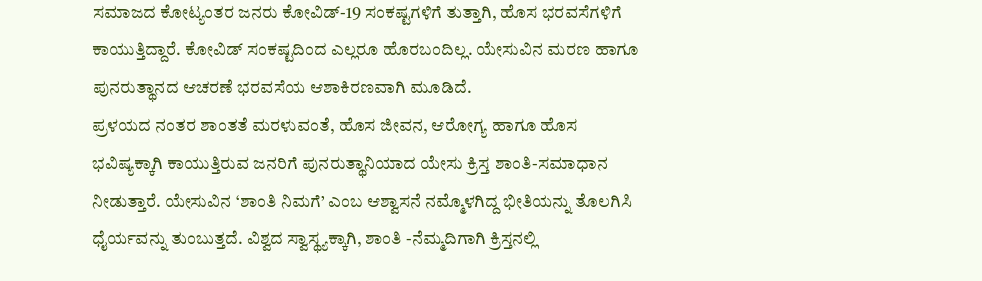ಸಮಾಜದ ಕೋಟ್ಯಂತರ ಜನರು ಕೋವಿಡ್-19 ಸಂಕಷ್ಟಗಳಿಗೆ ತುತ್ತಾಗಿ, ಹೊಸ ಭರವಸೆಗಳಿಗೆ ಕಾಯುತ್ತಿದ್ದಾರೆ. ಕೋವಿಡ್ ಸಂಕಷ್ಟದಿಂದ ಎಲ್ಲರೂ ಹೊರಬಂದಿಲ್ಲ. ಯೇಸುವಿನ ಮರಣ ಹಾಗೂ ಪುನರುತ್ಥಾನದ ಆಚರಣೆ ಭರವಸೆಯ ಆಶಾಕಿರಣವಾಗಿ ಮೂಡಿದೆ.
ಪ್ರಳಯದ ನಂತರ ಶಾಂತತೆ ಮರಳುವಂತೆ, ಹೊಸ ಜೀವನ, ಆರೋಗ್ಯ ಹಾಗೂ ಹೊಸ ಭವಿಷ್ಯಕ್ಕಾಗಿ ಕಾಯುತ್ತಿರುವ ಜನರಿಗೆ ಪುನರುತ್ಥಾನಿಯಾದ ಯೇಸು ಕ್ರಿಸ್ತ ಶಾಂತಿ-ಸಮಾಧಾನ ನೀಡುತ್ತಾರೆ. ಯೇಸುವಿನ ‘ಶಾಂತಿ ನಿಮಗೆ’ ಎಂಬ ಆಶ್ವಾಸನೆ ನಮ್ಮೊಳಗಿದ್ದ ಭೀತಿಯನ್ನು ತೊಲಗಿಸಿ ಧೈರ್ಯವನ್ನು ತುಂಬುತ್ತದೆ. ವಿಶ್ವದ ಸ್ವಾಸ್ಥ್ಯಕ್ಕಾಗಿ, ಶಾಂತಿ -ನೆಮ್ಮದಿಗಾಗಿ ಕ್ರಿಸ್ತನಲ್ಲಿ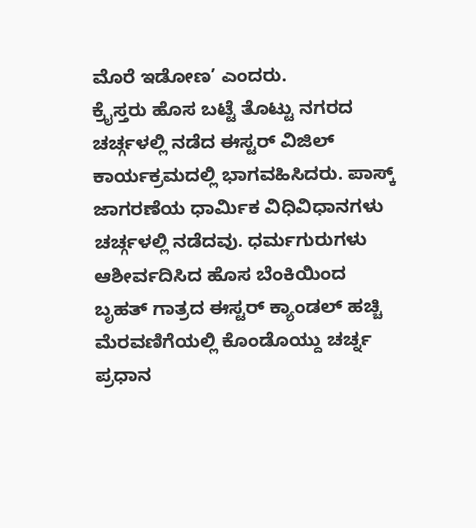ಮೊರೆ ಇಡೋಣ’ ಎಂದರು.
ಕ್ರೈಸ್ತರು ಹೊಸ ಬಟ್ಟೆ ತೊಟ್ಟು ನಗರದ ಚರ್ಚ್ಗಳಲ್ಲಿ ನಡೆದ ಈಸ್ಟರ್ ವಿಜಿಲ್ ಕಾರ್ಯಕ್ರಮದಲ್ಲಿ ಭಾಗವಹಿಸಿದರು. ಪಾಸ್ಕ್ ಜಾಗರಣೆಯ ಧಾರ್ಮಿಕ ವಿಧಿವಿಧಾನಗಳು ಚರ್ಚ್ಗಳಲ್ಲಿ ನಡೆದವು. ಧರ್ಮಗುರುಗಳು ಆಶೀರ್ವದಿಸಿದ ಹೊಸ ಬೆಂಕಿಯಿಂದ ಬೃಹತ್ ಗಾತ್ರದ ಈಸ್ಟರ್ ಕ್ಯಾಂಡಲ್ ಹಚ್ಚಿ ಮೆರವಣಿಗೆಯಲ್ಲಿ ಕೊಂಡೊಯ್ದು ಚರ್ಚ್ನ ಪ್ರಧಾನ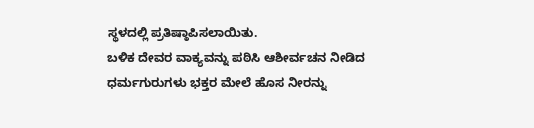ಸ್ಥಳದಲ್ಲಿ ಪ್ರತಿಷ್ಠಾಪಿಸಲಾಯಿತು.
ಬಳಿಕ ದೇವರ ವಾಕ್ಯವನ್ನು ಪಠಿಸಿ ಆಶೀರ್ವಚನ ನೀಡಿದ ಧರ್ಮಗುರುಗಳು ಭಕ್ತರ ಮೇಲೆ ಹೊಸ ನೀರನ್ನು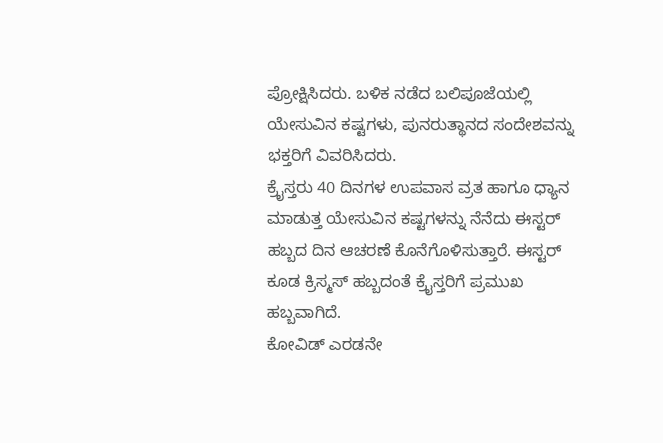ಪ್ರೋಕ್ಷಿಸಿದರು. ಬಳಿಕ ನಡೆದ ಬಲಿಪೂಜೆಯಲ್ಲಿ ಯೇಸುವಿನ ಕಷ್ಟಗಳು, ಪುನರುತ್ಥಾನದ ಸಂದೇಶವನ್ನು ಭಕ್ತರಿಗೆ ವಿವರಿಸಿದರು.
ಕ್ರೈಸ್ತರು 40 ದಿನಗಳ ಉಪವಾಸ ವ್ರತ ಹಾಗೂ ಧ್ಯಾನ ಮಾಡುತ್ತ ಯೇಸುವಿನ ಕಷ್ಟಗಳನ್ನು ನೆನೆದು ಈಸ್ಟರ್ ಹಬ್ಬದ ದಿನ ಆಚರಣೆ ಕೊನೆಗೊಳಿಸುತ್ತಾರೆ. ಈಸ್ಟರ್ ಕೂಡ ಕ್ರಿಸ್ಮಸ್ ಹಬ್ಬದಂತೆ ಕ್ರೈಸ್ತರಿಗೆ ಪ್ರಮುಖ ಹಬ್ಬವಾಗಿದೆ.
ಕೋವಿಡ್ ಎರಡನೇ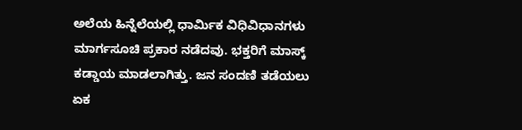ಅಲೆಯ ಹಿನ್ನೆಲೆಯಲ್ಲಿ ಧಾರ್ಮಿಕ ವಿಧಿವಿಧಾನಗಳು ಮಾರ್ಗಸೂಚಿ ಪ್ರಕಾರ ನಡೆದವು. ಭಕ್ತರಿಗೆ ಮಾಸ್ಕ್ ಕಡ್ಡಾಯ ಮಾಡಲಾಗಿತ್ತು. ಜನ ಸಂದಣಿ ತಡೆಯಲು ಏಕ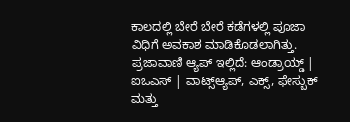ಕಾಲದಲ್ಲಿ ಬೇರೆ ಬೇರೆ ಕಡೆಗಳಲ್ಲಿ ಪೂಜಾ ವಿಧಿಗೆ ಅವಕಾಶ ಮಾಡಿಕೊಡಲಾಗಿತ್ತು.
ಪ್ರಜಾವಾಣಿ ಆ್ಯಪ್ ಇಲ್ಲಿದೆ: ಆಂಡ್ರಾಯ್ಡ್ | ಐಒಎಸ್ | ವಾಟ್ಸ್ಆ್ಯಪ್, ಎಕ್ಸ್, ಫೇಸ್ಬುಕ್ ಮತ್ತು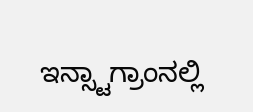ಇನ್ಸ್ಟಾಗ್ರಾಂನಲ್ಲಿ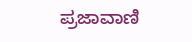ಪ್ರಜಾವಾಣಿ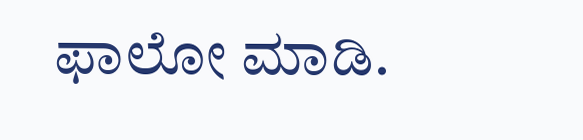ಫಾಲೋ ಮಾಡಿ.